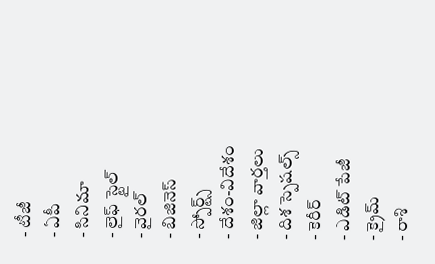- టీజీ
- ఏపీ
- సినిమా
- లైఫ్ స్టైల్
- వైరల్
- బిజినెస్
- స్పోర్ట్స్
- దేశం-విదేశం
- జిల్లా వార్తలు
- దిశ స్పెషల్స్
- కెరీర్
- ఎడిట్ పేజీ
- క్రైమ్
- రాశి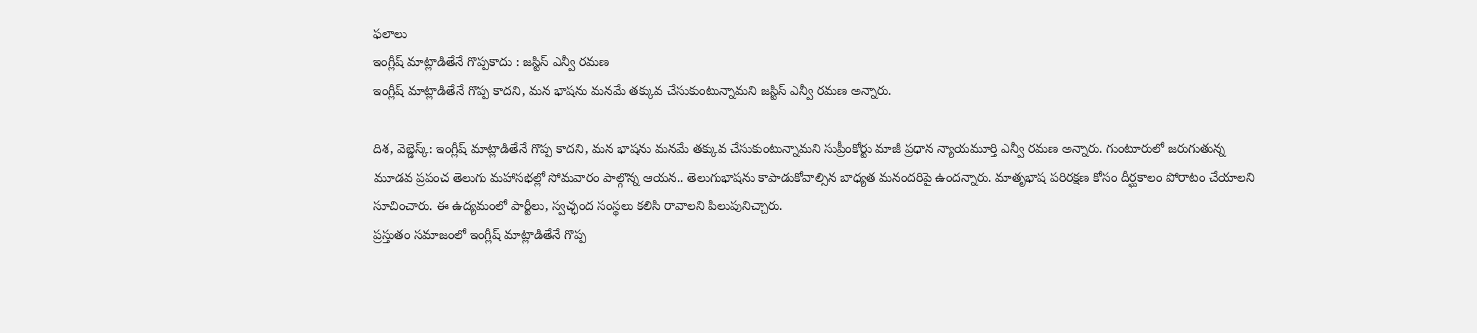ఫలాలు
ఇంగ్లీష్ మాట్లాడితేనే గొప్పకాదు : జస్టిస్ ఎన్వీ రమణ
ఇంగ్లీష్ మాట్లాడితేనే గొప్ప కాదని, మన భాషను మనమే తక్కువ చేసుకుంటున్నామని జస్టిస్ ఎన్వీ రమణ అన్నారు.

దిశ, వెబ్డెస్క్: ఇంగ్లీష్ మాట్లాడితేనే గొప్ప కాదని, మన భాషను మనమే తక్కువ చేసుకుంటున్నామని సుప్రీంకోర్టు మాజీ ప్రధాన న్యాయమూర్తి ఎన్వీ రమణ అన్నారు. గుంటూరులో జరుగుతున్న మూడవ ప్రపంచ తెలుగు మహాసభల్లో సోమవారం పాల్గొన్న ఆయన.. తెలుగుభాషను కాపాడుకోవాల్సిన బాధ్యత మనందరిపై ఉందన్నారు. మాతృభాష పరిరక్షణ కోసం దీర్ఘకాలం పోరాటం చేయాలని సూచించారు. ఈ ఉద్యమంలో పార్టీలు, స్వచ్ఛంద సంస్థలు కలిసి రావాలని పిలుపునిచ్చారు.
ప్రస్తుతం సమాజంలో ఇంగ్లీష్ మాట్లాడితేనే గొప్ప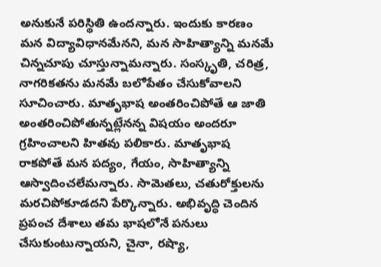అనుకునే పరిస్థితి ఉందన్నారు. ఇందుకు కారణం మన విద్యావిధానమేనని, మన సాహిత్యాన్ని మనమే చిన్నచూపు చూస్తున్నామన్నారు. సంస్కృతి, చరిత్ర, నాగరికతను మనమే బలోపేతం చేసుకోవాలని సూచించారు. మాతృభాష అంతరించిపోతే ఆ జాతి అంతరించిపోతున్నట్లేనన్న విషయం అందరూ గ్రహించాలని హితవు పలికారు. మాతృభాష రాకపోతే మన పద్యం, గేయం, సాహిత్యాన్ని ఆస్వాదించలేమన్నారు. సామెతలు, చతురోక్తులను మరచిపోకూడదని పేర్కొన్నారు. అభివృద్ధి చెందిన ప్రపంచ దేశాలు తమ భాషలోనే పనులు చేసుకుంటున్నాయని, చైనా, రష్యా,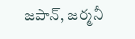జపాన్, జర్మనీ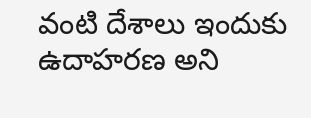వంటి దేశాలు ఇందుకు ఉదాహరణ అని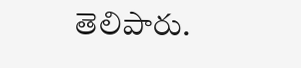తెలిపారు.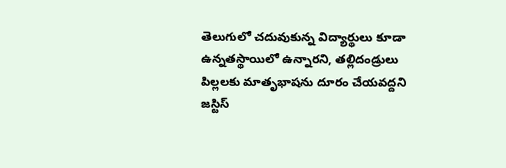తెలుగులో చదువుకున్న విద్యార్థులు కూడా ఉన్నతస్థాయిలో ఉన్నారని, తల్లిదండ్రులు పిల్లలకు మాతృభాషను దూరం చేయవద్దని జస్టిస్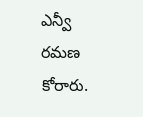ఎన్వీ రమణ కోరారు.